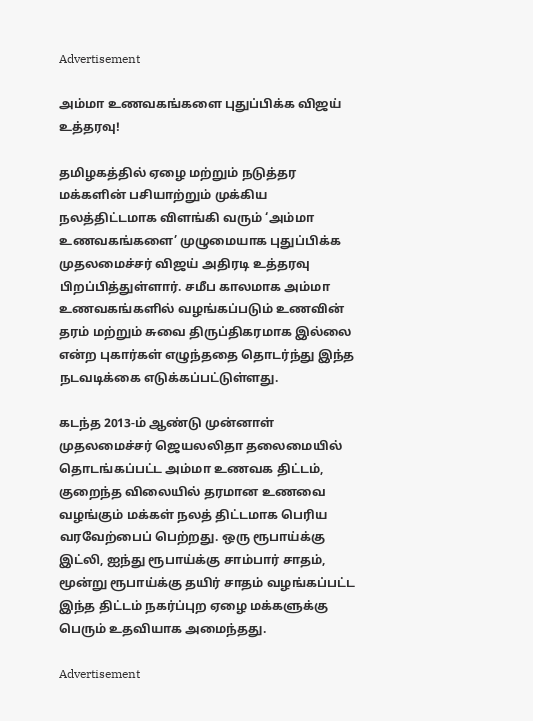Advertisement

அம்மா உணவகங்களை புதுப்பிக்க விஜய் உத்தரவு!

தமிழகத்தில் ஏழை மற்றும் நடுத்தர மக்களின் பசியாற்றும் முக்கிய நலத்திட்டமாக விளங்கி வரும் ‘அம்மா உணவகங்களை’ முழுமையாக புதுப்பிக்க முதலமைச்சர் விஜய் அதிரடி உத்தரவு பிறப்பித்துள்ளார். சமீப காலமாக அம்மா உணவகங்களில் வழங்கப்படும் உணவின் தரம் மற்றும் சுவை திருப்திகரமாக இல்லை என்ற புகார்கள் எழுந்ததை தொடர்ந்து இந்த நடவடிக்கை எடுக்கப்பட்டுள்ளது.

கடந்த 2013-ம் ஆண்டு முன்னாள் முதலமைச்சர் ஜெயலலிதா தலைமையில் தொடங்கப்பட்ட அம்மா உணவக திட்டம், குறைந்த விலையில் தரமான உணவை வழங்கும் மக்கள் நலத் திட்டமாக பெரிய வரவேற்பைப் பெற்றது. ஒரு ரூபாய்க்கு இட்லி, ஐந்து ரூபாய்க்கு சாம்பார் சாதம், மூன்று ரூபாய்க்கு தயிர் சாதம் வழங்கப்பட்ட இந்த திட்டம் நகர்ப்புற ஏழை மக்களுக்கு பெரும் உதவியாக அமைந்தது.

Advertisement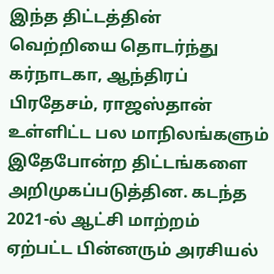இந்த திட்டத்தின் வெற்றியை தொடர்ந்து கர்நாடகா, ஆந்திரப் பிரதேசம், ராஜஸ்தான் உள்ளிட்ட பல மாநிலங்களும் இதேபோன்ற திட்டங்களை அறிமுகப்படுத்தின. கடந்த 2021-ல் ஆட்சி மாற்றம் ஏற்பட்ட பின்னரும் அரசியல்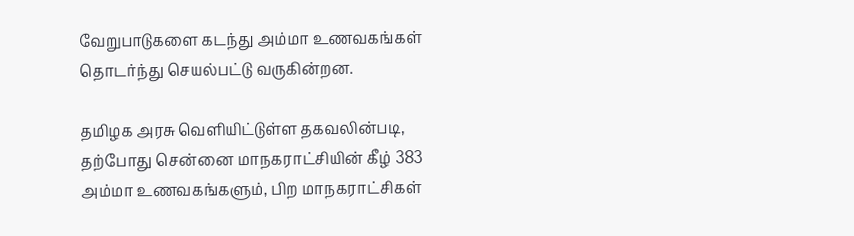வேறுபாடுகளை கடந்து அம்மா உணவகங்கள் தொடர்ந்து செயல்பட்டு வருகின்றன.

தமிழக அரசு வெளியிட்டுள்ள தகவலின்படி, தற்போது சென்னை மாநகராட்சியின் கீழ் 383 அம்மா உணவகங்களும், பிற மாநகராட்சிகள்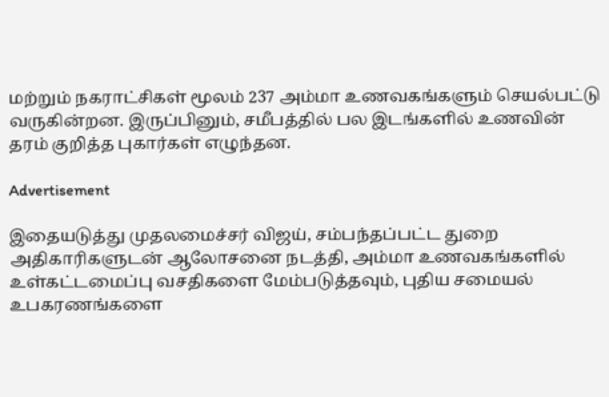மற்றும் நகராட்சிகள் மூலம் 237 அம்மா உணவகங்களும் செயல்பட்டு வருகின்றன. இருப்பினும், சமீபத்தில் பல இடங்களில் உணவின் தரம் குறித்த புகார்கள் எழுந்தன.

Advertisement

இதையடுத்து முதலமைச்சர் விஜய், சம்பந்தப்பட்ட துறை அதிகாரிகளுடன் ஆலோசனை நடத்தி, அம்மா உணவகங்களில் உள்கட்டமைப்பு வசதிகளை மேம்படுத்தவும், புதிய சமையல் உபகரணங்களை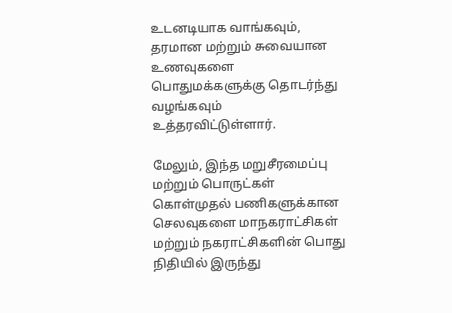உடனடியாக வாங்கவும், தரமான மற்றும் சுவையான உணவுகளை பொதுமக்களுக்கு தொடர்ந்து வழங்கவும் உத்தரவிட்டுள்ளார்.

மேலும், இந்த மறுசீரமைப்பு மற்றும் பொருட்கள் கொள்முதல் பணிகளுக்கான செலவுகளை மாநகராட்சிகள் மற்றும் நகராட்சிகளின் பொது நிதியில் இருந்து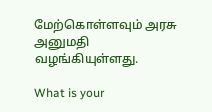மேற்கொள்ளவும் அரசு அனுமதி வழங்கியுள்ளது.

What is your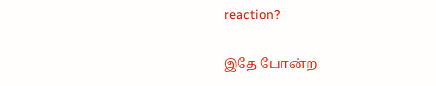reaction?

இதே போன்ற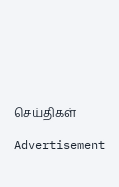செய்திகள்

Advertisement